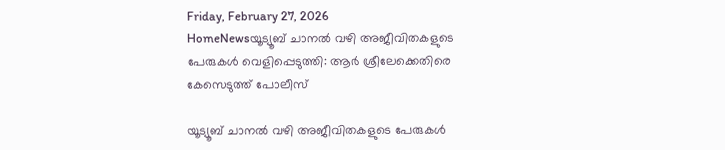Friday, February 27, 2026
HomeNewsയൂട്യൂബ് ചാനൽ വഴി അജീവിതകളുടെ പേരുകള്‍ വെളിപ്പെടുത്തി: ആർ ശ്രീലേക്കെതിരെ കേസെടുത്ത് പോലീസ്

യൂട്യൂബ് ചാനൽ വഴി അജീവിതകളുടെ പേരുകള്‍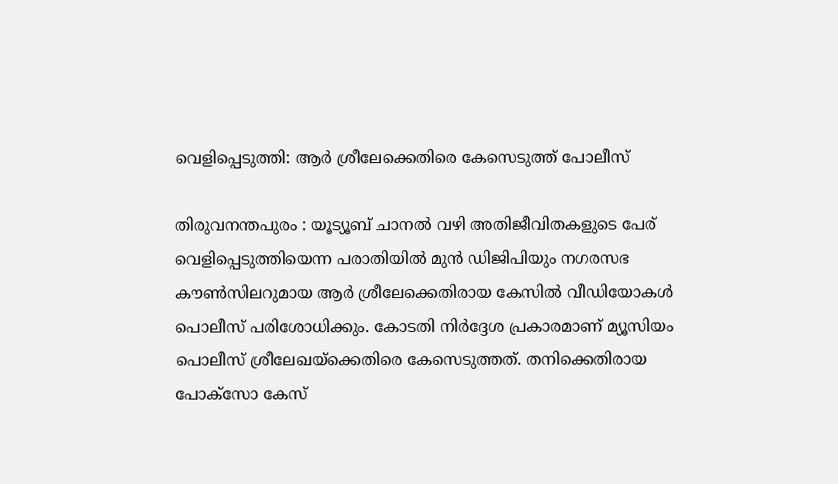വെളിപ്പെടുത്തി: ആർ ശ്രീലേക്കെതിരെ കേസെടുത്ത് പോലീസ്

തിരുവനന്തപുരം : യൂട്യൂബ് ചാനൽ വഴി അതിജീവിതകളുടെ പേര് വെളിപ്പെടുത്തിയെന്ന പരാതിയിൽ മുൻ ഡിജിപിയും നഗരസഭ കൗണ്‍സിലറുമായ ആർ ശ്രീലേക്കെതിരായ കേസിൽ വീഡിയോകള്‍ പൊലീസ് പരിശോധിക്കും. കോടതി നിർദ്ദേശ പ്രകാരമാണ് മ്യൂസിയം പൊലീസ് ശ്രീലേഖയ്ക്കെതിരെ കേസെടുത്തത്. തനിക്കെതിരായ പോക്സോ കേസ്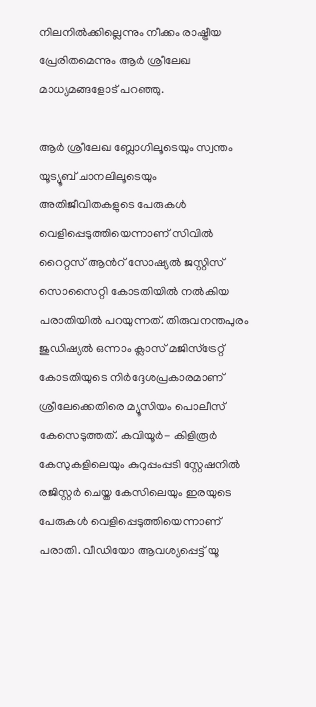നിലനിൽക്കില്ലെന്നും നീക്കം രാഷ്ട്രീയ പ്രേരിതമെന്നും ആർ ശ്രീലേഖ മാധ്യമങ്ങളോട് പറ‌ഞ്ഞു.

ആർ ശ്രീലേഖ ബ്ലോഗിലൂടെയും സ്വന്തം യൂട്യൂബ് ചാനലിലൂടെയും അതിജീവിതകളുടെ പേരുകള്‍ വെളിപ്പെടുത്തിയെന്നാണ് സിവിൽ റൈറ്റസ് ആൻറ് സോഷ്യൽ ജസ്റ്റിസ് സൊസൈറ്റി കോടതിയിൽ നൽകിയ പരാതിയിൽ പറയുന്നത്. തിരുവനന്തപുരം ജുഡിഷ്യൽ ഒന്നാം ക്ലാസ് മജിസ്ട്രേറ്റ് കോടതിയുടെ നിർദ്ദേശപ്രകാരമാണ് ശ്രീലേക്കെതിരെ മ്യൂസിയം പൊലീസ് കേസെടുത്തത്. കവിയൂർ- കിളിരൂർ കേസുകളിലെയും കുറുപ്പംപ്പടി സ്റ്റേഷനില്‍ രജിസ്റ്റർ ചെയ്ത കേസിലെയും ഇരയുടെ പേരുകള്‍ വെളിപ്പെടുത്തിയെന്നാണ് പരാതി. വീഡിയോ ആവശ്യപ്പെട്ട് യൂ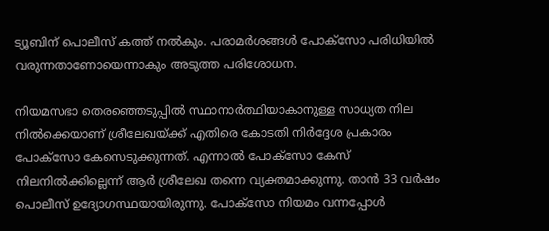ട്യൂബിന് പൊലീസ് കത്ത് നൽകും. പരാമർശങ്ങള്‍ പോക്സോ പരിധിയിൽ വരുന്നതാണോയെന്നാകും അടുത്ത പരിശോധന.

നിയമസഭാ തെരഞ്ഞെടുപ്പിൽ സ്ഥാനാര്‍ത്ഥിയാകാനുള്ള സാധ്യത നില നിൽക്കെയാണ് ശ്രീലേഖയ്ക്ക് എതിരെ കോടതി നിര്‍ദ്ദേശ പ്രകാരം പോക്സോ കേസെടുക്കുന്നത്. എന്നാൽ പോക്സോ കേസ് നിലനിൽക്കില്ലെന്ന് ആര്‍ ശ്രീലേഖ തന്നെ വ്യക്തമാക്കുന്നു. താൻ 33 വർഷം പൊലീസ് ഉദ്യോഗസ്ഥയായിരുന്നു. പോക്സോ നിയമം വന്നപ്പോൾ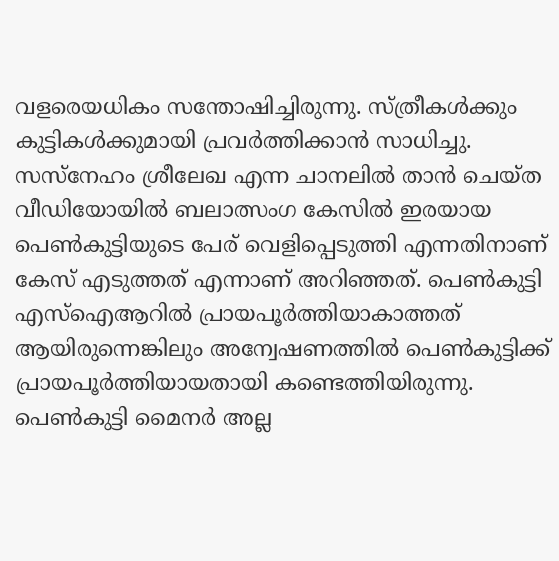വളരെയധികം സന്തോഷിച്ചിരുന്നു. സ്ത്രീകൾക്കും കുട്ടികൾക്കുമായി പ്രവർത്തിക്കാൻ സാധിച്ചു. സസ്നേഹം ശ്രീലേഖ എന്ന ചാനലിൽ താൻ ചെയ്ത വീഡിയോയിൽ ബലാത്സംഗ കേസിൽ ഇരയായ പെൺകുട്ടിയുടെ പേര് വെളിപ്പെടുത്തി എന്നതിനാണ് കേസ് എടുത്തത് എന്നാണ് അറിഞ്ഞത്. പെൺകുട്ടി എസ്ഐആറിൽ പ്രായപൂർത്തിയാകാത്തത് ആയിരുന്നെങ്കിലും അന്വേഷണത്തിൽ പെൺകുട്ടിക്ക് പ്രായപൂർത്തിയായതായി കണ്ടെത്തിയിരുന്നു. പെൺകുട്ടി മൈനർ അല്ല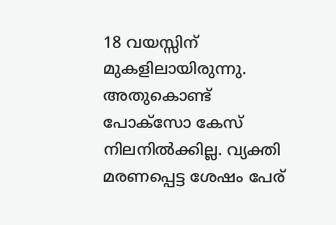18 വയസ്സിന് മുകളിലായിരുന്നു. അതുകൊണ്ട് പോക്സോ കേസ് നിലനിൽക്കില്ല. വ്യക്തി മരണപ്പെട്ട ശേഷം പേര്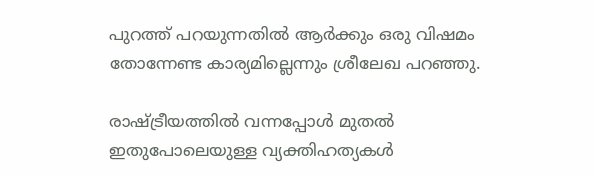പുറത്ത് പറയുന്നതിൽ ആർക്കും ഒരു വിഷമം തോന്നേണ്ട കാര്യമില്ലെന്നും ശ്രീലേഖ പറ‌ഞ്ഞു.

രാഷ്ട്രീയത്തിൽ വന്നപ്പോൾ മുതൽ ഇതുപോലെയുള്ള വ്യക്തിഹത്യകൾ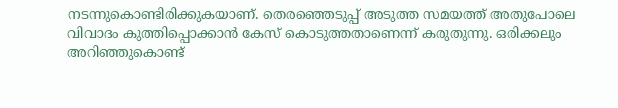നടന്നുകൊണ്ടിരിക്കുകയാണ്. തെരഞ്ഞെടുപ്പ് അടുത്ത സമയത്ത് അതുപോലെ വിവാദം കുത്തിപ്പൊക്കാൻ കേസ് കൊടുത്തതാണെന്ന് കരുതുന്നു. ഒരിക്കലും അറിഞ്ഞുകൊണ്ട്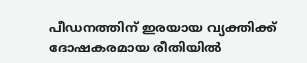പീഡനത്തിന് ഇരയായ വ്യക്തിക്ക് ദോഷകരമായ രീതിയിൽ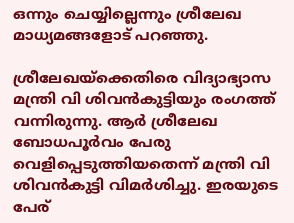ഒന്നും ചെയ്യില്ലെന്നും ശ്രീലേഖ മാധ്യമങ്ങളോട് പറ‌ഞ്ഞു.

ശ്രീലേഖയ്ക്കെതിരെ വിദ്യാഭ്യാസ മന്ത്രി വി ശിവന്‍കുട്ടിയും രംഗത്ത് വന്നിരുന്നു. ആർ ശ്രീലേഖ ബോധപൂര്‍വം പേരു വെളിപ്പെടുത്തിയതെന്ന് മന്ത്രി വി ശിവന്‍കുട്ടി വിമര്‍ശിച്ചു. ഇരയുടെ പേര്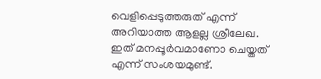വെളിപ്പെടുത്തരുത് എന്ന് അറിയാത്ത ആളല്ല ശ്രീലേഖ. ഇത് മനപ്പൂർവമാണോ ചെയ്തത് എന്ന് സംശയമുണ്ട്.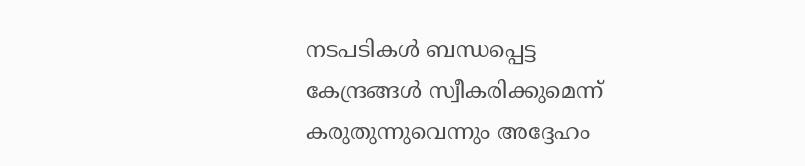നടപടികൾ ബന്ധപ്പെട്ട കേന്ദ്രങ്ങൾ സ്വീകരിക്കുമെന്ന് കരുതുന്നുവെന്നും അദ്ദേഹം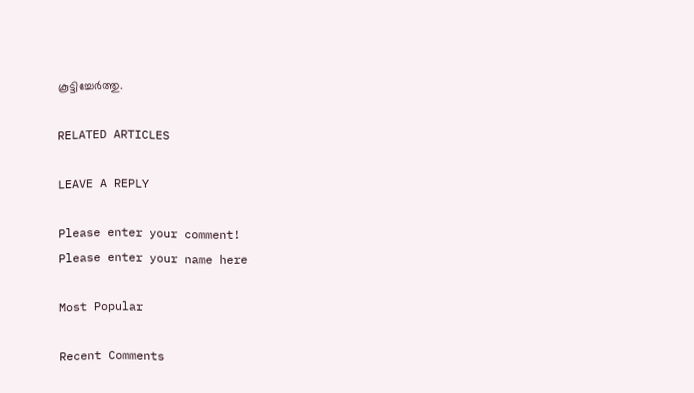കൂട്ടിച്ചേര്‍ത്തു.

RELATED ARTICLES

LEAVE A REPLY

Please enter your comment!
Please enter your name here

Most Popular

Recent Comments